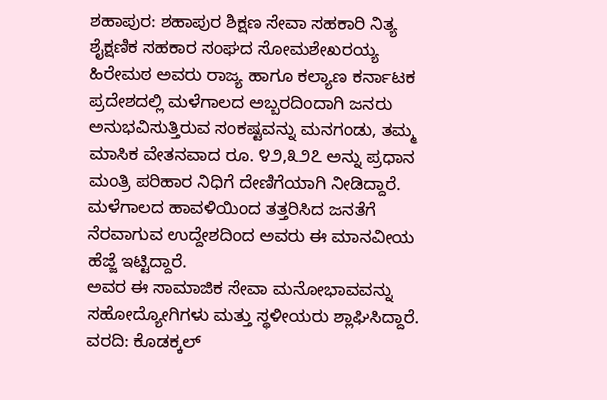ಶಹಾಪುರ: ಶಹಾಪುರ ಶಿಕ್ಷಣ ಸೇವಾ ಸಹಕಾರಿ ನಿತ್ಯ ಶೈಕ್ಷಣಿಕ ಸಹಕಾರ ಸಂಘದ ಸೋಮಶೇಖರಯ್ಯ ಹಿರೇಮಠ ಅವರು ರಾಜ್ಯ ಹಾಗೂ ಕಲ್ಯಾಣ ಕರ್ನಾಟಕ ಪ್ರದೇಶದಲ್ಲಿ ಮಳೆಗಾಲದ ಅಬ್ಬರದಿಂದಾಗಿ ಜನರು ಅನುಭವಿಸುತ್ತಿರುವ ಸಂಕಷ್ಟವನ್ನು ಮನಗಂಡು, ತಮ್ಮ ಮಾಸಿಕ ವೇತನವಾದ ರೂ. ೪೨,೩೨೭ ಅನ್ನು ಪ್ರಧಾನ ಮಂತ್ರಿ ಪರಿಹಾರ ನಿಧಿಗೆ ದೇಣಿಗೆಯಾಗಿ ನೀಡಿದ್ದಾರೆ.
ಮಳೆಗಾಲದ ಹಾವಳಿಯಿಂದ ತತ್ತರಿಸಿದ ಜನತೆಗೆ ನೆರವಾಗುವ ಉದ್ದೇಶದಿಂದ ಅವರು ಈ ಮಾನವೀಯ ಹೆಜ್ಜೆ ಇಟ್ಟಿದ್ದಾರೆ.
ಅವರ ಈ ಸಾಮಾಜಿಕ ಸೇವಾ ಮನೋಭಾವವನ್ನು ಸಹೋದ್ಯೋಗಿಗಳು ಮತ್ತು ಸ್ಥಳೀಯರು ಶ್ಲಾಘಿಸಿದ್ದಾರೆ.
ವರದಿ: ಕೊಡಕ್ಕಲ್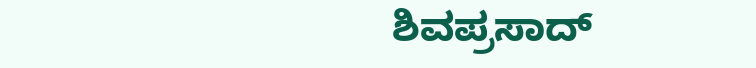ಶಿವಪ್ರಸಾದ್